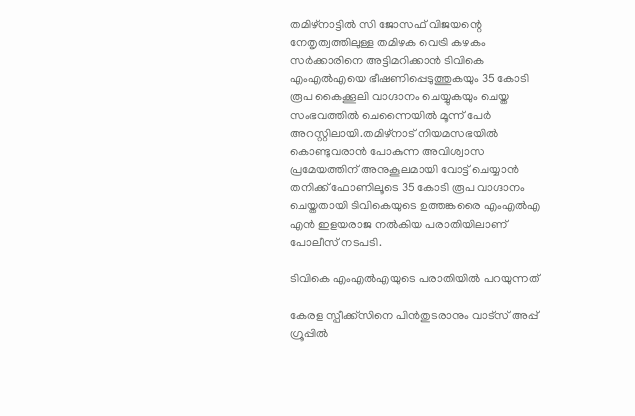തമിഴ്‌നാട്ടില്‍ സി ജോസഫ് വിജയന്റെ നേതൃത്വത്തിലുള്ള തമിഴക വെട്രി കഴകം സർക്കാരിനെ അട്ടിമറിക്കാൻ ടിവികെ എംഎല്‍എയെ ഭീഷണിപ്പെടുത്തുകയും 35 കോടി രൂപ കൈക്കൂലി വാഗ്ദാനം ചെയ്യുകയും ചെയ്ത സംഭവത്തില്‍ ചെന്നൈയില്‍ മൂന്ന് പേർ അറസ്റ്റിലായി.തമിഴ്‌നാട് നിയമസഭയില്‍ കൊണ്ടുവരാൻ പോകുന്ന അവിശ്വാസ പ്രമേയത്തിന് അനുകൂലമായി വോട്ട് ചെയ്യാൻ തനിക്ക് ഫോണിലൂടെ 35 കോടി രൂപ വാഗ്ദാനം ചെയ്തതായി ടിവികെയുടെ ഉത്തങ്കരൈ എംഎല്‍എ എൻ ഇളയരാജ നല്‍കിയ പരാതിയിലാണ് പോലീസ് നടപടി.

ടിവികെ എംഎല്‍എയുടെ പരാതിയില്‍ പറയുന്നത്

കേരള സ്പീക്ക്സിനെ പിൻതുടരാനും വാട്സ് അപ്പ് ഗ്രൂപ്പിൽ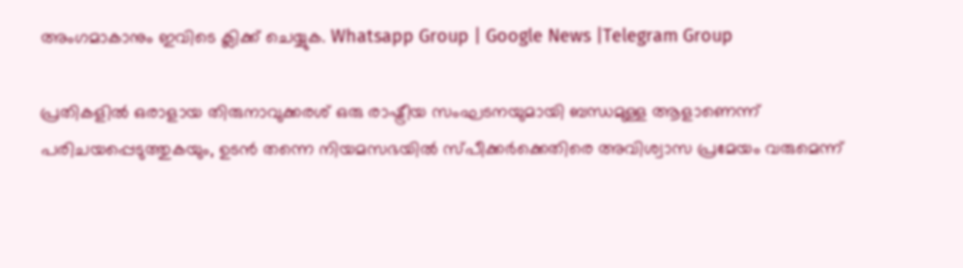അംഗമാകാനും ഇവിടെ ക്ലിക്ക് ചെയ്യുക. Whatsapp Group | Google News |Telegram Group

പ്രതികളില്‍ ഒരാളായ തിരുനാവുക്കരശ് ഒരു രാഷ്ട്രീയ സംഘടനയുമായി ബന്ധമുള്ള ആളാണെന്ന് പരിചയപ്പെടുത്തുകയും, ഉടൻ തന്നെ നിയമസഭയില്‍ സ്പീക്കർക്കെതിരെ അവിശ്വാസ പ്രമേയം വരുമെന്ന്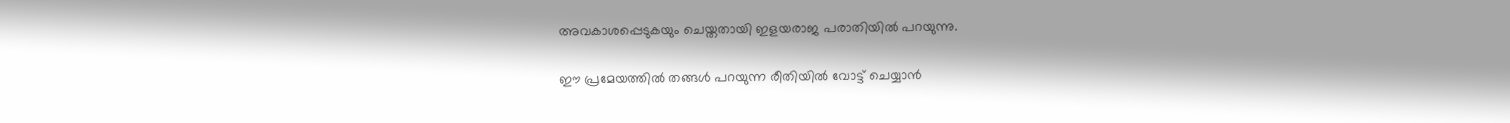അവകാശപ്പെടുകയും ചെയ്തതായി ഇളയരാജ പരാതിയില്‍ പറയുന്നു.

ഈ പ്രമേയത്തില്‍ തങ്ങള്‍ പറയുന്ന രീതിയില്‍ വോട്ട് ചെയ്യാൻ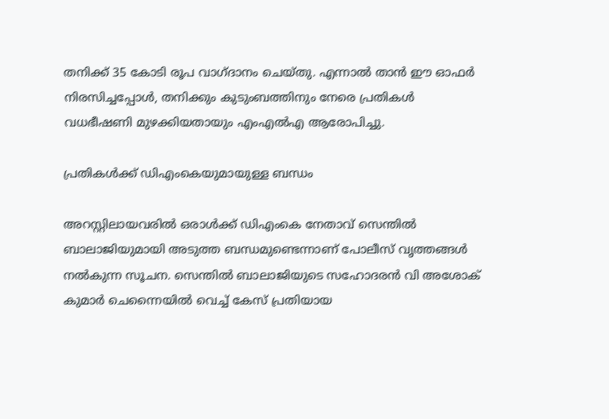തനിക്ക് 35 കോടി രൂപ വാഗ്ദാനം ചെയ്തു. എന്നാല്‍ താൻ ഈ ഓഫർ നിരസിച്ചപ്പോള്‍, തനിക്കും കുടുംബത്തിനും നേരെ പ്രതികള്‍ വധഭീഷണി മുഴക്കിയതായും എംഎല്‍എ ആരോപിച്ചു.

പ്രതികള്‍ക്ക് ഡിഎംകെയുമായുള്ള ബന്ധം

അറസ്റ്റിലായവരില്‍ ഒരാള്‍ക്ക് ഡിഎംകെ നേതാവ് സെന്തില്‍ ബാലാജിയുമായി അടുത്ത ബന്ധമുണ്ടെന്നാണ് പോലീസ് വൃത്തങ്ങള്‍ നല്‍കുന്ന സൂചന. സെന്തില്‍ ബാലാജിയുടെ സഹോദരൻ വി അശോക് കുമാർ ചെന്നൈയില്‍ വെച്ച്‌ കേസ് പ്രതിയായ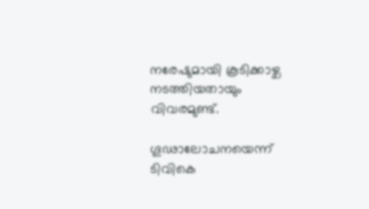നരേഷുമായി കൂടിക്കാഴ്ച നടത്തിയതായും വിവരമുണ്ട്.

ഗൂഢാലോചനയെന്ന് ടിവികെ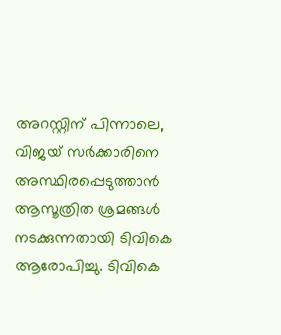അറസ്റ്റിന് പിന്നാലെ, വിജയ് സർക്കാരിനെ അസ്ഥിരപ്പെടുത്താൻ ആസൂത്രിത ശ്രമങ്ങള്‍ നടക്കുന്നതായി ടിവികെ ആരോപിച്ചു. ടിവികെ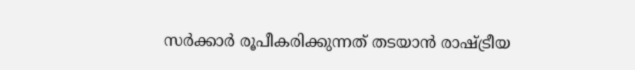സർക്കാർ രൂപീകരിക്കുന്നത് തടയാൻ രാഷ്ട്രീയ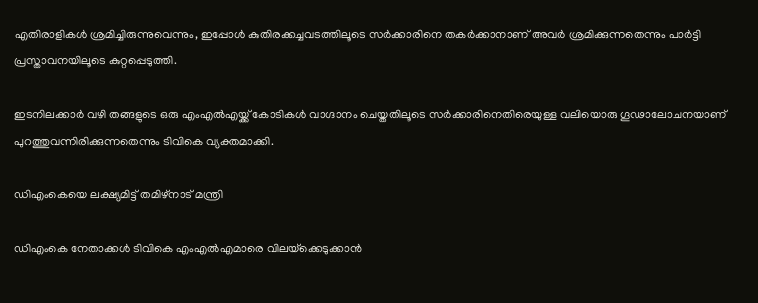എതിരാളികള്‍ ശ്രമിച്ചിരുന്നുവെന്നും, ഇപ്പോള്‍ കുതിരക്കച്ചവടത്തിലൂടെ സർക്കാരിനെ തകർക്കാനാണ് അവർ ശ്രമിക്കുന്നതെന്നും പാർട്ടി പ്രസ്താവനയിലൂടെ കുറ്റപ്പെടുത്തി.

ഇടനിലക്കാർ വഴി തങ്ങളുടെ ഒരു എംഎല്‍എയ്ക്ക് കോടികള്‍ വാഗ്ദാനം ചെയ്തതിലൂടെ സർക്കാരിനെതിരെയുള്ള വലിയൊരു ഗൂഢാലോചനയാണ് പുറത്തുവന്നിരിക്കുന്നതെന്നും ടിവികെ വ്യക്തമാക്കി.

ഡിഎംകെയെ ലക്ഷ്യമിട്ട് തമിഴ്‌നാട് മന്ത്രി

ഡിഎംകെ നേതാക്കള്‍ ടിവികെ എംഎല്‍എമാരെ വിലയ്‌ക്കെടുക്കാൻ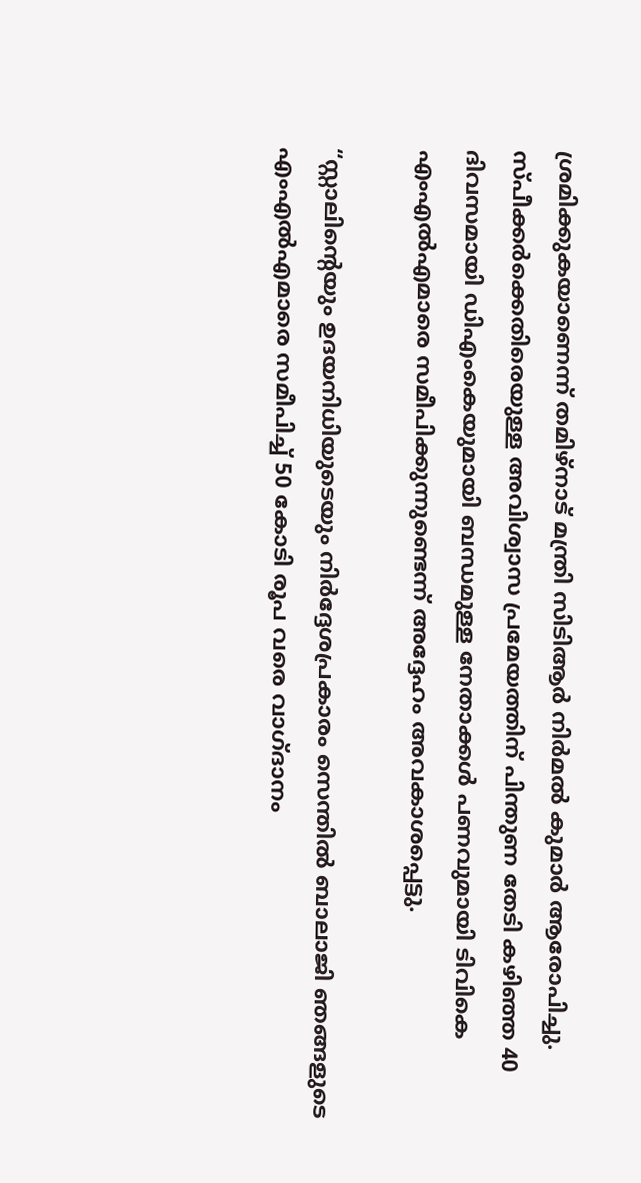ശ്രമിക്കുകയാണെന്ന് തമിഴ്‌നാട് മന്ത്രി സിടിആർ നിർമല്‍ കുമാർ ആരോപിച്ചു. സ്പീക്കർക്കെതിരെയുള്ള അവിശ്വാസ പ്രമേയത്തിന് പിന്തുണ തേടി കഴിഞ്ഞ 40 ദിവസമായി ഡിഎംകെയുമായി ബന്ധമുള്ള നേതാക്കള്‍ പണവുമായി ടിവികെ എംഎല്‍എമാരെ സമീപിക്കുന്നുണ്ടെന്ന് അദ്ദേഹം അവകാശപ്പെട്ടു.

“സ്റ്റാലിന്റെയും ഉദയനിധിയുടെയും നിർദ്ദേശപ്രകാരം സെന്തില്‍ ബാലാജി ഞങ്ങളുടെ എംഎല്‍എമാരെ സമീപിച്ച്‌ 50 കോടി രൂപ വരെ വാഗ്ദാനം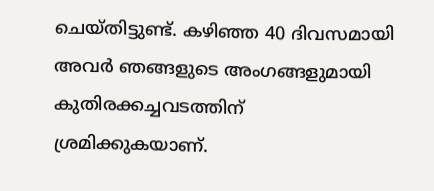ചെയ്തിട്ടുണ്ട്. കഴിഞ്ഞ 40 ദിവസമായി അവർ ഞങ്ങളുടെ അംഗങ്ങളുമായി കുതിരക്കച്ചവടത്തിന് ശ്രമിക്കുകയാണ്.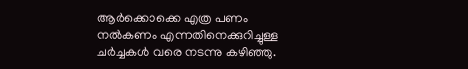ആർക്കൊക്കെ എത്ര പണം നല്‍കണം എന്നതിനെക്കുറിച്ചുള്ള ചർച്ചകള്‍ വരെ നടന്നു കഴിഞ്ഞു.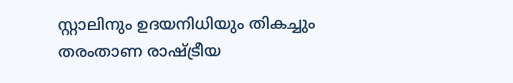സ്റ്റാലിനും ഉദയനിധിയും തികച്ചും തരംതാണ രാഷ്ട്രീയ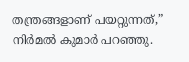തന്ത്രങ്ങളാണ് പയറ്റുന്നത്,” നിർമല്‍ കുമാർ പറഞ്ഞു.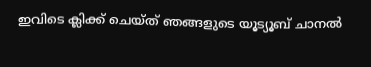ഇവിടെ ക്ലിക്ക് ചെയ്ത് ഞങ്ങളുടെ യൂട്യൂബ് ചാനൽ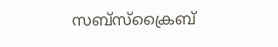സബ്സ്ക്രൈബ്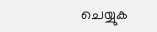ചെയ്യുക